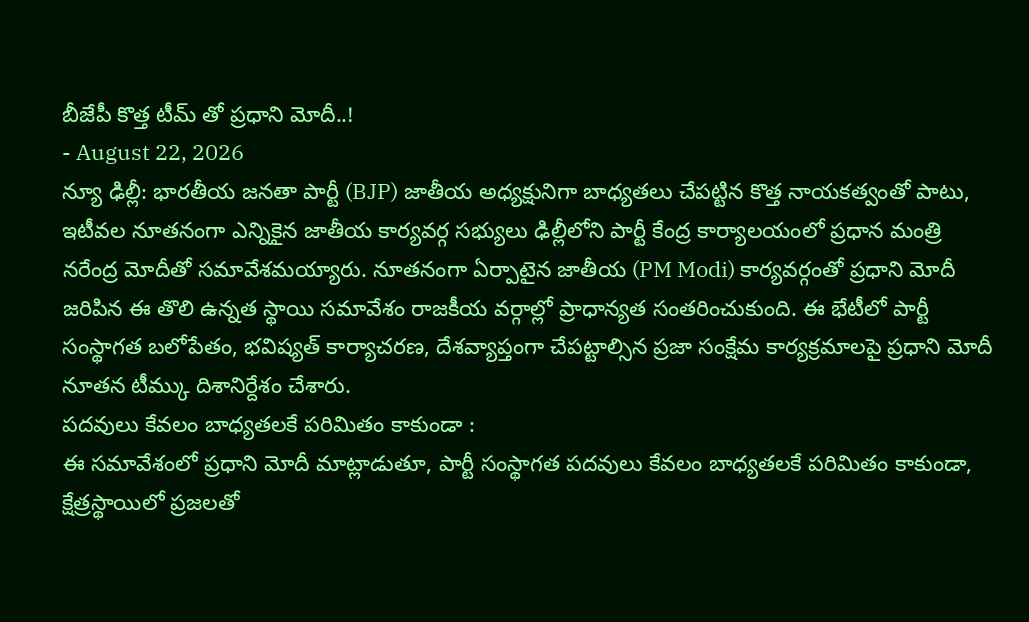బీజేపీ కొత్త టీమ్ తో ప్రధాని మోదీ..!
- August 22, 2026
న్యూ ఢిల్లీ: భారతీయ జనతా పార్టీ (BJP) జాతీయ అధ్యక్షునిగా బాధ్యతలు చేపట్టిన కొత్త నాయకత్వంతో పాటు, ఇటీవల నూతనంగా ఎన్నికైన జాతీయ కార్యవర్గ సభ్యులు ఢిల్లీలోని పార్టీ కేంద్ర కార్యాలయంలో ప్రధాన మంత్రి నరేంద్ర మోదీతో సమావేశమయ్యారు. నూతనంగా ఏర్పాటైన జాతీయ (PM Modi) కార్యవర్గంతో ప్రధాని మోదీ జరిపిన ఈ తొలి ఉన్నత స్థాయి సమావేశం రాజకీయ వర్గాల్లో ప్రాధాన్యత సంతరించుకుంది. ఈ భేటీలో పార్టీ సంస్థాగత బలోపేతం, భవిష్యత్ కార్యాచరణ, దేశవ్యాప్తంగా చేపట్టాల్సిన ప్రజా సంక్షేమ కార్యక్రమాలపై ప్రధాని మోదీ నూతన టీమ్కు దిశానిర్దేశం చేశారు.
పదవులు కేవలం బాధ్యతలకే పరిమితం కాకుండా :
ఈ సమావేశంలో ప్రధాని మోదీ మాట్లాడుతూ, పార్టీ సంస్థాగత పదవులు కేవలం బాధ్యతలకే పరిమితం కాకుండా, క్షేత్రస్థాయిలో ప్రజలతో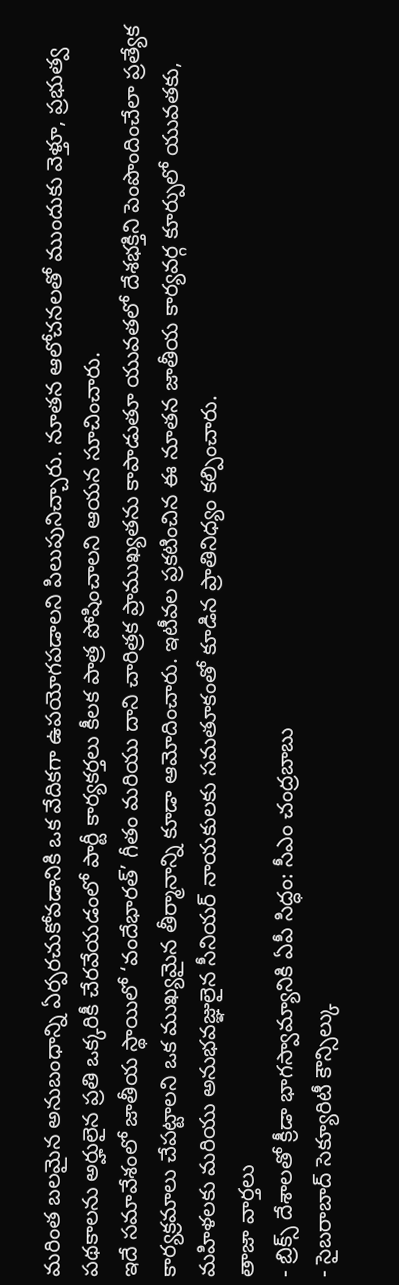మరింత బలమైన అనుబంధాన్ని ఏర్పరచుకోవడానికి ఒక వేదికగా ఉపయోగపడాలని పిలుపునిచ్చారు. నూతన ఆలోచనలతో ముందుకు వెళ్తూ, ప్రభుత్వ పథకాలను అర్హులైన ప్రతి ఒక్కరికీ చేరవేయడంలో పార్టీ కార్యకర్తలు కీలక పాత్ర పోషించాలని ఆయన సూచించారు.
ఇదే సమావేశంలో జాతీయ స్థాయిలో ‘వందేభారత్’ గీతం మరియు దాని చారిత్రక ప్రాముఖ్యతను కాపాడుతూ యువతలో దేశభక్తిని పెంపొందించేలా ప్రత్యేక కార్యక్రమాలు చేపట్టాలని ఒక ముఖ్యమైన తీర్మానాన్ని కూడా ఆమోదించారు. ఇటీవల ప్రకటించిన ఈ నూతన జాతీయ కార్యవర్గ కూర్పులో యువతకు, మహిళలకు మరియు అనుభవజ్ఞులైన సీనియర్ నాయకులకు సమతూకంతో కూడిన ప్రాతినిధ్యం కల్పించారు.
తాజా వార్తలు
- బ్రిక్స్ దేశాలతో క్రీడా భాగస్వామ్యానికి ఏపీ సిద్ధం: సీఎం చంద్రబాబు
- సైబరాబాద్ సెక్యూరిటీ కౌన్సిల్కు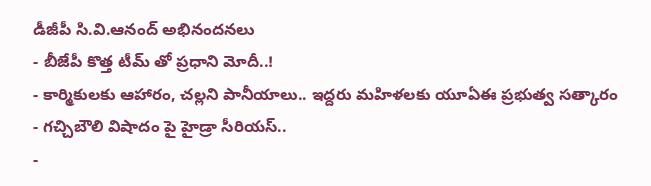డీజీపీ సి.వి.ఆనంద్ అభినందనలు
- బీజేపీ కొత్త టీమ్ తో ప్రధాని మోదీ..!
- కార్మికులకు ఆహారం, చల్లని పానీయాలు.. ఇద్దరు మహిళలకు యూఏఈ ప్రభుత్వ సత్కారం
- గచ్చిబౌలి విషాదం పై హైడ్రా సీరియస్..
-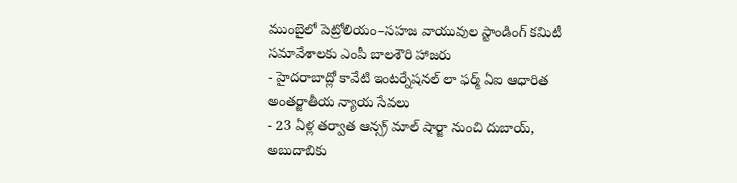ముంబైలో పెట్రోలియం–సహజ వాయువుల స్టాండింగ్ కమిటీ సమావేశాలకు ఎంపీ బాలశౌరి హాజరు
- హైదరాబాద్లో కావేటి ఇంటర్నేషనల్ లా ఫర్మ్ ఏఐ ఆధారిత అంతర్జాతీయ న్యాయ సేవలు
- 23 ఏళ్ల తర్వాత ఆన్స్ర్ మాల్ షార్జా నుంచి దుబాయ్, అబుదాబికు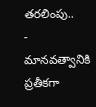తరలింపు..
- మానవత్వానికి ప్రతీకగా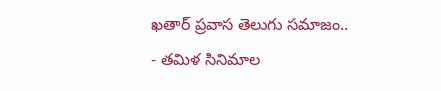ఖతార్ ప్రవాస తెలుగు సమాజం..
- తమిళ సినిమాల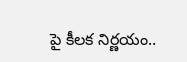పై కీలక నిర్ణయం..